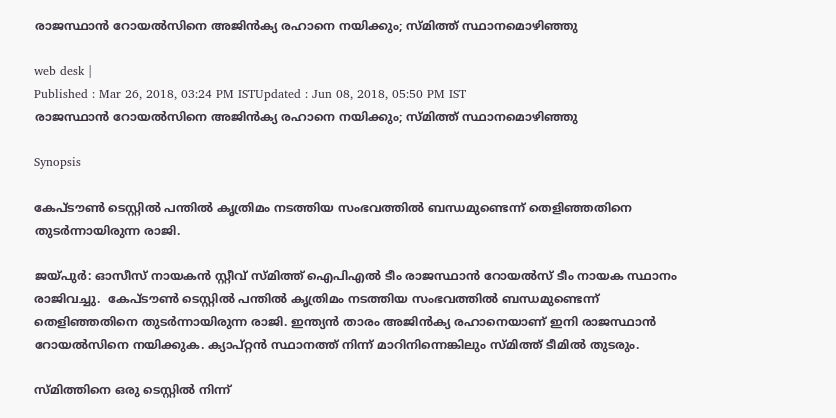രാജസ്ഥാന്‍ റോയല്‍സിനെ അജിന്‍ക്യ രഹാനെ നയിക്കും; സ്മിത്ത് സ്ഥാനമൊഴിഞ്ഞു

web desk |
Published : Mar 26, 2018, 03:24 PM ISTUpdated : Jun 08, 2018, 05:50 PM IST
രാജസ്ഥാന്‍ റോയല്‍സിനെ അജിന്‍ക്യ രഹാനെ നയിക്കും; സ്മിത്ത് സ്ഥാനമൊഴിഞ്ഞു

Synopsis

കേപ്ടൗണ്‍ ടെസ്റ്റില്‍ പന്തില്‍ കൃത്രിമം നടത്തിയ സംഭവത്തില്‍ ബന്ധമുണ്ടെന്ന് തെളിഞ്ഞതിനെ തുടര്‍ന്നായിരുന്ന രാജി.

ജയ്‌പുര്‍: ഓസീസ് നായകന്‍ സ്റ്റീവ് സ്മിത്ത് ഐപിഎല്‍ ടീം രാജസ്ഥാന്‍ റോയല്‍സ് ടീം നായക സ്ഥാനം രാജിവച്ചു.  കേപ്ടൗണ്‍ ടെസ്റ്റില്‍ പന്തില്‍ കൃത്രിമം നടത്തിയ സംഭവത്തില്‍ ബന്ധമുണ്ടെന്ന് തെളിഞ്ഞതിനെ തുടര്‍ന്നായിരുന്ന രാജി. ഇന്ത്യന്‍ താരം അജിന്‍ക്യ രഹാനെയാണ് ഇനി രാജസ്ഥാന്‍ റോയല്‍സിനെ നയിക്കുക. ക്യാപ്റ്റന്‍ സ്ഥാനത്ത് നിന്ന് മാറിനിന്നെങ്കിലും സ്മിത്ത് ടീമില്‍ തുടരും.

സ്മിത്തിനെ ഒരു ടെസ്റ്റില്‍ നിന്ന്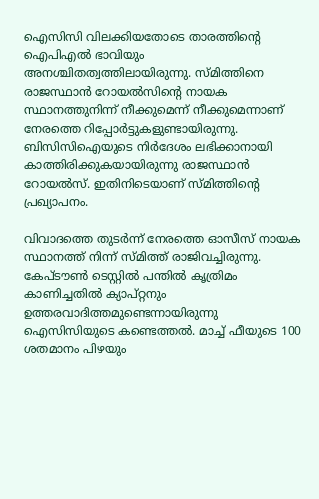ഐസിസി വിലക്കിയതോടെ താരത്തിന്‍റെ ഐപിഎല്‍ ഭാവിയും അനശ്ചിതത്വത്തിലായിരുന്നു. സ്മിത്തിനെ രാജസ്ഥാന്‍ റോയല്‍സിന്‍റെ നായക സ്ഥാനത്തുനിന്ന് നീക്കുമെന്ന് നീക്കുമെന്നാണ് നേരത്തെ റിപ്പോര്‍ട്ടുകളുണ്ടായിരുന്നു. ബിസിസിഐയുടെ നിര്‍ദേശം ലഭിക്കാനായി കാത്തിരിക്കുകയായിരുന്നു രാജസ്ഥാന്‍ റോയല്‍സ്. ഇതിനിടെയാണ് സ്മിത്തിന്‍റെ പ്രഖ്യാപനം.

വിവാദത്തെ തുടര്‍ന്ന് നേരത്തെ ഓസീസ് നായക സ്ഥാനത്ത് നിന്ന് സ്മിത്ത് രാജിവച്ചിരുന്നു. കേപ്ടൗണ്‍ ടെസ്റ്റില്‍ പന്തില്‍ കൃത്രിമം കാണിച്ചതില്‍ ക്യാപ്റ്റനും ഉത്തരവാദിത്തമുണ്ടെന്നായിരുന്നു ഐസിസിയുടെ കണ്ടെത്തല്‍. മാച്ച് ഫീയുടെ 100 ശതമാനം പിഴയും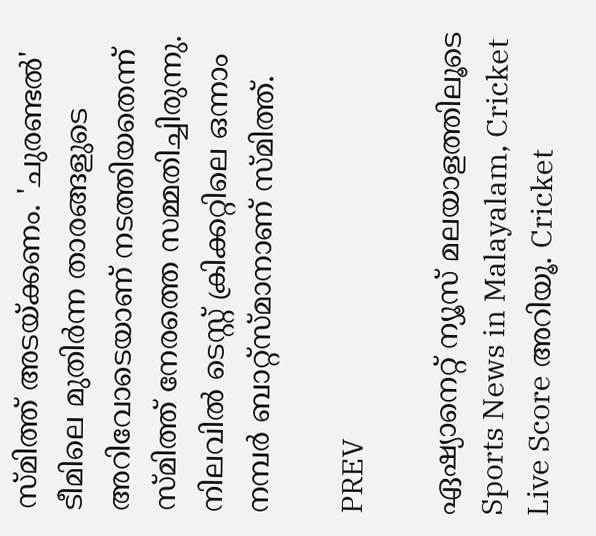സ്മിത്ത് അടയ്ക്കണം. 'ചുരണ്ടല്‍' ടീമിലെ മുതിര്‍ന്ന താരങ്ങളുടെ അറിവോടെയാണ് നടത്തിയതെന്ന് സ്മിത്ത് നേരത്തെ സമ്മതിച്ചിരുന്നു. നിലവില്‍ ടെസ്റ്റ് ക്രിക്കറ്റിലെ ഒന്നാം നമ്പര്‍ ബാറ്റ്സ്മാനാണ് സ്മിത്ത്.

PREV

ഏഷ്യാനെറ്റ് ന്യൂസ് മലയാളത്തിലൂടെ Sports News in Malayalam, Cricket Live Score അറിയൂ. Cricket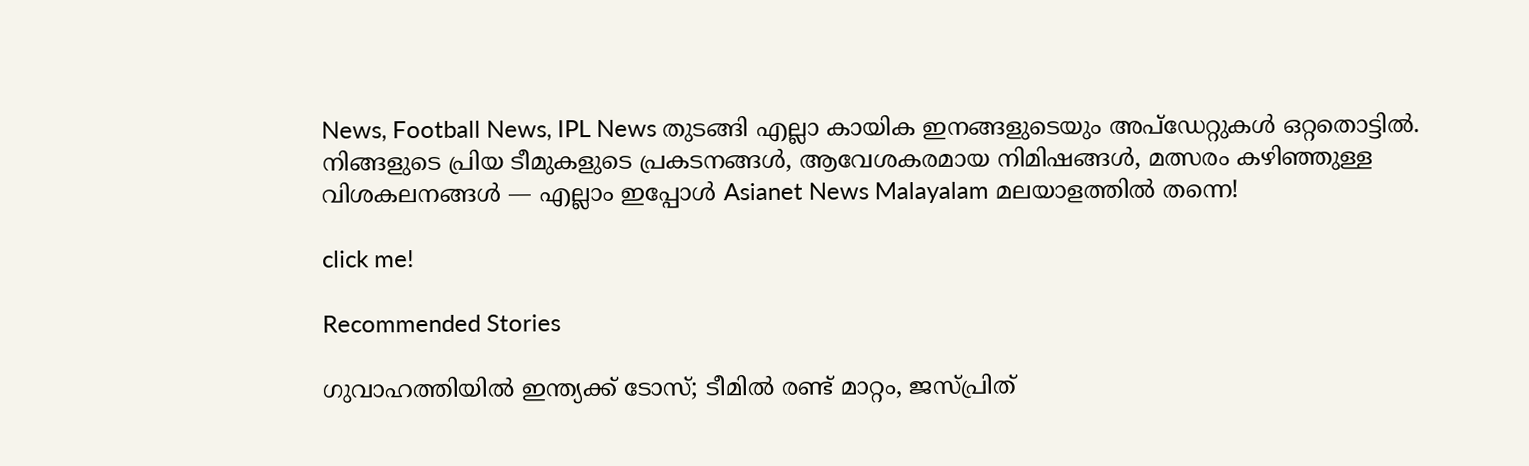News, Football News, IPL News തുടങ്ങി എല്ലാ കായിക ഇനങ്ങളുടെയും അപ്‌ഡേറ്റുകൾ ഒറ്റതൊട്ടിൽ. നിങ്ങളുടെ പ്രിയ ടീമുകളുടെ പ്രകടനങ്ങൾ, ആവേശകരമായ നിമിഷങ്ങൾ, മത്സരം കഴിഞ്ഞുള്ള വിശകലനങ്ങൾ — എല്ലാം ഇപ്പോൾ Asianet News Malayalam മലയാളത്തിൽ തന്നെ!

click me!

Recommended Stories

ഗുവാഹത്തിയില്‍ ഇന്ത്യക്ക് ടോസ്; ടീമില്‍ രണ്ട് മാറ്റം, ജസ്പ്രിത്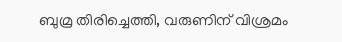ബുമ്ര തിരിച്ചെത്തി, വരുണിന് വിശ്രമം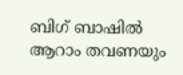ബിഗ് ബാഷില്‍ ആറാം തവണയും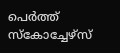പെര്‍ത്ത് സ്‌കോച്ചേഴ്‌സ്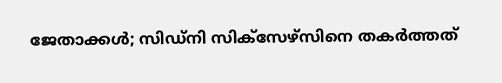ജേതാക്കള്‍; സിഡ്‌നി സിക്‌സേഴ്‌സിനെ തകര്‍ത്തത്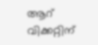ആറ് വിക്കറ്റിന്